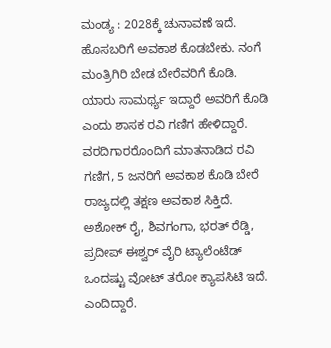ಮಂಡ್ಯ : 2028ಕ್ಕೆ ಚುನಾವಣೆ ಇದೆ. ಹೊಸಬರಿಗೆ ಅವಕಾಶ ಕೊಡಬೇಕು. ನಂಗೆ ಮಂತ್ರಿಗಿರಿ ಬೇಡ ಬೇರೆವರಿಗೆ ಕೊಡಿ. ಯಾರು ಸಾಮರ್ಥ್ಯ ಇದ್ದಾರೆ ಅವರಿಗೆ ಕೊಡಿ ಎಂದು ಶಾಸಕ ರವಿ ಗಣಿಗ ಹೇಳಿದ್ದಾರೆ.
ವರದಿಗಾರರೊಂದಿಗೆ ಮಾತನಾಡಿದ ರವಿ ಗಣಿಗ, 5 ಜನರಿಗೆ ಅವಕಾಶ ಕೊಡಿ ಬೇರೆ ರಾಜ್ಯದಲ್ಲಿ ತಕ್ಷಣ ಅವಕಾಶ ಸಿಕ್ತಿದೆ. ಅಶೋಕ್ ರೈ, ಶಿವಗಂಗಾ, ಭರತ್ ರೆಡ್ಡಿ, ಪ್ರದೀಪ್ ಈಶ್ವರ್ ವೈರಿ ಟ್ಯಾಲೆಂಟೆಡ್ ಒಂದಷ್ಟು ವೋಟ್ ತರೋ ಕ್ಯಾಪಸಿಟಿ ಇದೆ. ಎಂದಿದ್ದಾರೆ.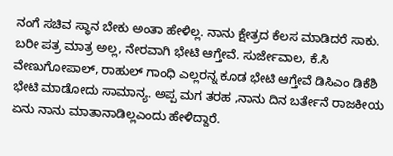ನಂಗೆ ಸಚಿವ ಸ್ಥಾನ ಬೇಕು ಅಂತಾ ಹೇಳಿಲ್ಲ. ನಾನು ಕ್ಷೇತ್ರದ ಕೆಲಸ ಮಾಡಿದರೆ ಸಾಕು. ಬರೀ ಪತ್ರ ಮಾತ್ರ ಅಲ್ಲ, ನೇರವಾಗಿ ಭೇಟಿ ಆಗ್ತೇವೆ. ಸುರ್ಜೇವಾಲ, ಕೆ.ಸಿ ವೇಣುಗೋಪಾಲ್, ರಾಹುಲ್ ಗಾಂಧಿ ಎಲ್ಲರನ್ನ ಕೂಡ ಭೇಟಿ ಆಗ್ತೇವೆ ಡಿಸಿಎಂ ಡಿಕೆಶಿ ಭೇಟಿ ಮಾಡೋದು ಸಾಮಾನ್ಯ. ಅಪ್ಪ ಮಗ ತರಹ ,ನಾನು ದಿನ ಬರ್ತೇನೆ ರಾಜಕೀಯ ಏನು ನಾನು ಮಾತಾನಾಡಿಲ್ಲಎಂದು ಹೇಳಿದ್ದಾರೆ.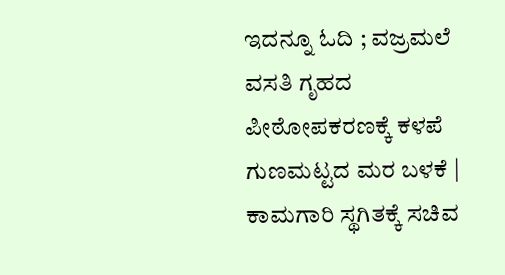ಇದನ್ನೂ ಓದಿ ; ವಜ್ರಮಲೆ ವಸತಿ ಗೃಹದ ಪೀಠೋಪಕರಣಕ್ಕೆ ಕಳಪೆ ಗುಣಮಟ್ಟದ ಮರ ಬಳಕೆ | ಕಾಮಗಾರಿ ಸ್ಥಗಿತಕ್ಕೆ ಸಚಿವ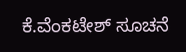ಕೆ.ವೆಂಕಟೇಶ್ ಸೂಚನೆ